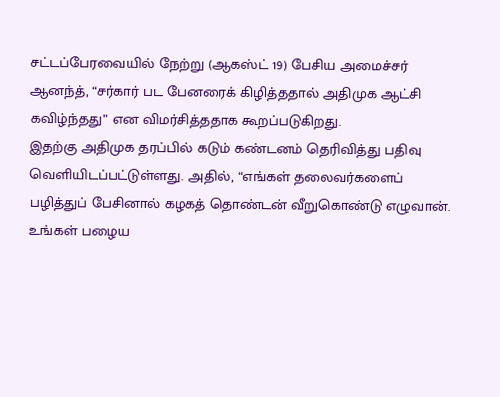சட்டப்பேரவையில் நேற்று (ஆகஸ்ட் 19) பேசிய அமைச்சர் ஆனந்த், “சர்கார் பட பேனரைக் கிழித்ததால் அதிமுக ஆட்சி கவிழ்ந்தது” என விமர்சித்ததாக கூறப்படுகிறது.
இதற்கு அதிமுக தரப்பில் கடும் கண்டனம் தெரிவித்து பதிவு வெளியிடப்பட்டுள்ளது. அதில், “எங்கள் தலைவர்களைப் பழித்துப் பேசினால் கழகத் தொண்டன் வீறுகொண்டு எழுவான். உங்கள் பழைய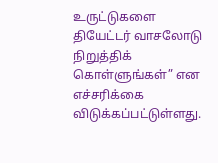உருட்டுகளை தியேட்டர் வாசலோடு நிறுத்திக் கொள்ளுங்கள்” என எச்சரிக்கை விடுக்கப்பட்டுள்ளது.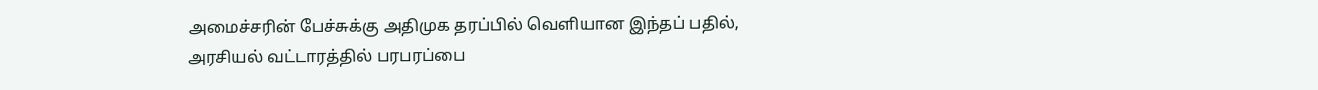அமைச்சரின் பேச்சுக்கு அதிமுக தரப்பில் வெளியான இந்தப் பதில், அரசியல் வட்டாரத்தில் பரபரப்பை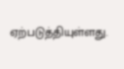ஏற்படுத்தியுள்ளது.